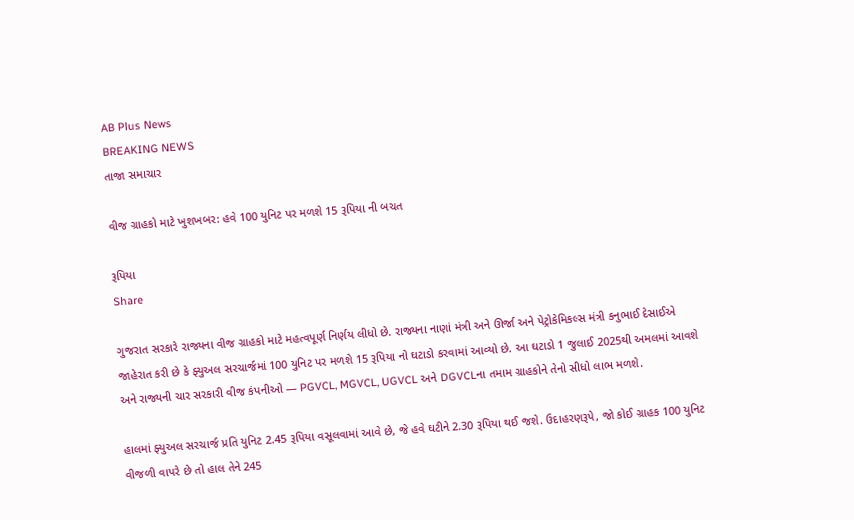AB Plus News
BREAKING NEWS
તાજા સમાચાર

વીજ ગ્રાહકો માટે ખુશખબર: હવે 100 યુનિટ પર મળશે 15 રૂપિયા ની બચત

રૂપિયા
Share

ગુજરાત સરકારે રાજ્યના વીજ ગ્રાહકો માટે મહત્વપૂર્ણ નિર્ણય લીધો છે. રાજ્યના નાણાં મંત્રી અને ઊર્જા અને પેટ્રોકેમિકલ્સ મંત્રી કનુભાઈ દેસાઈએ જાહેરાત કરી છે કે ફ્યુઅલ સરચાર્જમાં 100 યુનિટ પર મળશે 15 રૂપિયા નો ઘટાડો કરવામાં આવ્યો છે. આ ઘટાડો 1 જુલાઈ 2025થી અમલમાં આવશે અને રાજ્યની ચાર સરકારી વીજ કંપનીઓ — PGVCL, MGVCL, UGVCL અને DGVCLના તમામ ગ્રાહકોને તેનો સીધો લાભ મળશે.

હાલમાં ફ્યુઅલ સરચાર્જ પ્રતિ યુનિટ 2.45 રૂપિયા વસૂલવામાં આવે છે, જે હવે ઘટીને 2.30 રૂપિયા થઈ જશે. ઉદાહરણરૂપે, જો કોઈ ગ્રાહક 100 યુનિટ વીજળી વાપરે છે તો હાલ તેને 245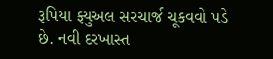રૂપિયા ફ્યુઅલ સરચાર્જ ચૂકવવો પડે છે. નવી દરખાસ્ત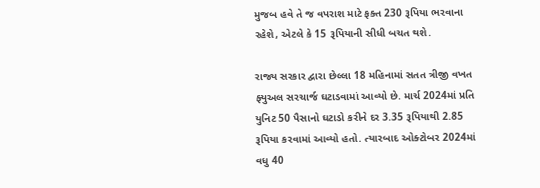મુજબ હવે તે જ વપરાશ માટે ફક્ત 230 રૂપિયા ભરવાના રહેશે, એટલે કે 15 રૂપિયાની સીધી બચત થશે.

રાજ્ય સરકાર દ્વારા છેલ્લા 18 મહિનામાં સતત ત્રીજી વખત ફ્યુઅલ સરચાર્જ ઘટાડવામાં આવ્યો છે. માર્ચ 2024માં પ્રતિ યુનિટ 50 પૈસાનો ઘટાડો કરીને દર 3.35 રૂપિયાથી 2.85 રૂપિયા કરવામાં આવ્યો હતો. ત્યારબાદ ઓક્ટોબર 2024માં વધુ 40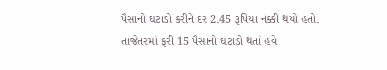પૈસાનો ઘટાડો કરીને દર 2.45 રૂપિયા નક્કી થયો હતો. તાજેતરમાં ફરી 15 પૈસાનો ઘટાડો થતાં હવે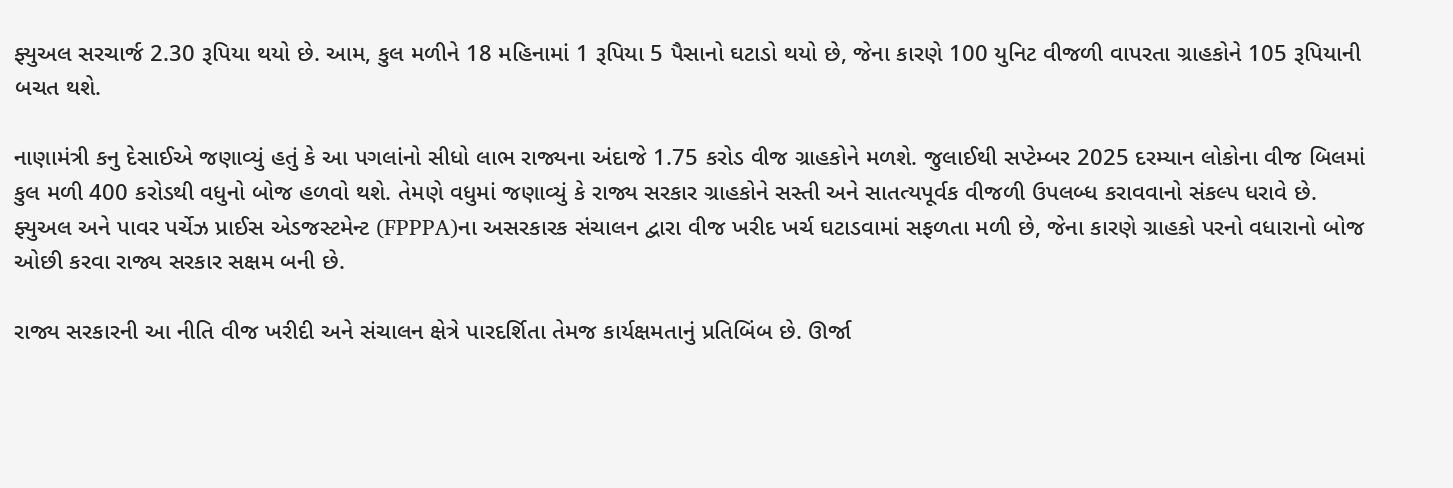ફ્યુઅલ સરચાર્જ 2.30 રૂપિયા થયો છે. આમ, કુલ મળીને 18 મહિનામાં 1 રૂપિયા 5 પૈસાનો ઘટાડો થયો છે, જેના કારણે 100 યુનિટ વીજળી વાપરતા ગ્રાહકોને 105 રૂપિયાની બચત થશે.

નાણામંત્રી કનુ દેસાઈએ જણાવ્યું હતું કે આ પગલાંનો સીધો લાભ રાજ્યના અંદાજે 1.75 કરોડ વીજ ગ્રાહકોને મળશે. જુલાઈથી સપ્ટેમ્બર 2025 દરમ્યાન લોકોના વીજ બિલમાં કુલ મળી 400 કરોડથી વધુનો બોજ હળવો થશે. તેમણે વધુમાં જણાવ્યું કે રાજ્ય સરકાર ગ્રાહકોને સસ્તી અને સાતત્યપૂર્વક વીજળી ઉપલબ્ધ કરાવવાનો સંકલ્પ ધરાવે છે. ફ્યુઅલ અને પાવર પર્ચેઝ પ્રાઈસ એડજસ્ટમેન્ટ (FPPPA)ના અસરકારક સંચાલન દ્વારા વીજ ખરીદ ખર્ચ ઘટાડવામાં સફળતા મળી છે, જેના કારણે ગ્રાહકો પરનો વધારાનો બોજ ઓછી કરવા રાજ્ય સરકાર સક્ષમ બની છે.

રાજ્ય સરકારની આ નીતિ વીજ ખરીદી અને સંચાલન ક્ષેત્રે પારદર્શિતા તેમજ કાર્યક્ષમતાનું પ્રતિબિંબ છે. ઊર્જા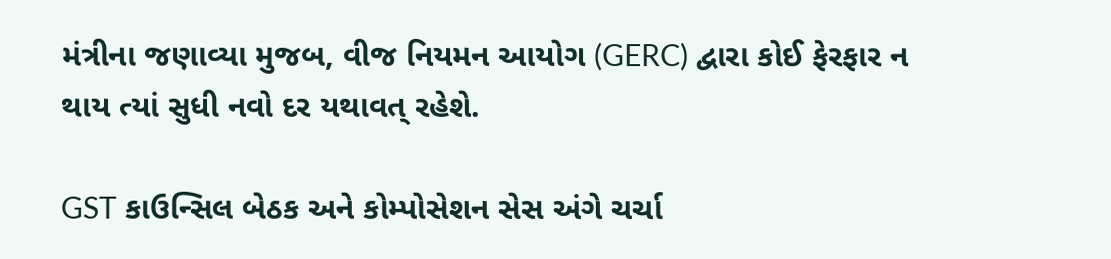મંત્રીના જણાવ્યા મુજબ, વીજ નિયમન આયોગ (GERC) દ્વારા કોઈ ફેરફાર ન થાય ત્યાં સુધી નવો દર યથાવત્ રહેશે.

GST કાઉન્સિલ બેઠક અને કોમ્પોસેશન સેસ અંગે ચર્ચા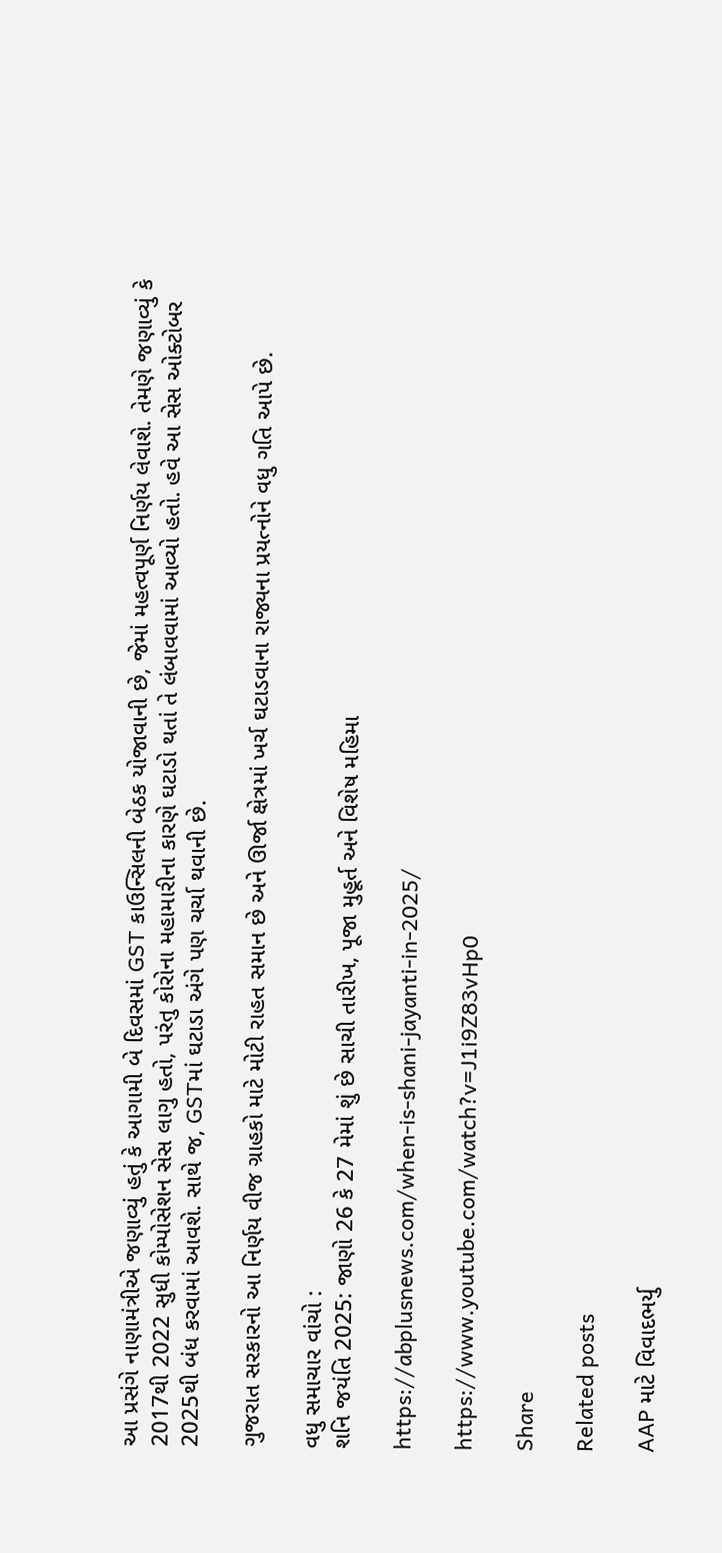આ પ્રસંગે નાણામંત્રીએ જણાવ્યું હતું કે આગામી બે દિવસમાં GST કાઉન્સિલની બેઠક યોજાવાની છે, જેમાં મહત્વપૂર્ણ નિર્ણય લેવાશે. તેમણે જણાવ્યું કે 2017થી 2022 સુધી કોમ્પોસેશન સેસ લાગુ હતો, પરંતુ કોરોના મહામારીના કારણે ઘટાડો થતાં તે લંબાવવામાં આવ્યો હતો. હવે આ સેસ ઓક્ટોબર 2025થી બંધ કરવામાં આવશે. સાથે જ, GSTમાં ઘટાડા અંગે પણ ચર્ચા થવાની છે.

ગુજરાત સરકારનો આ નિર્ણય વીજ ગ્રાહકો માટે મોટી રાહત સમાન છે અને ઊર્જા ક્ષેત્રમાં ખર્ચ ઘટાડવાના રાજ્યના પ્રયત્નોને વધુ ગતિ આપે છે.

વધુ સમાચાર વાંચો :
શનિ જયંતિ 2025: જાણો 26 કે 27 મેમાં શું છે સાચી તારીખ, પૂજા મુહૂર્ત અને વિશેષ મહિમા

https://abplusnews.com/when-is-shani-jayanti-in-2025/

https://www.youtube.com/watch?v=J1i9Z83vHp0

Share

Related posts

AAP માટે વિવાદભર્યુ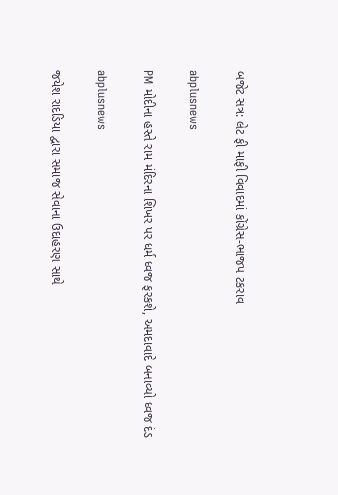બજેટ સત્ર: લેટ ફી માફી વિવાદમાં કોંગ્રેસ-ભાજપ ટકરાવ

abplusnews

PM મોદીના હસ્તે રામ મંદિરના શિખર પર ધર્મ ધ્વજ ફરકશે, અમદાવાદે બનાવ્યો ધ્વજ દંડ

abplusnews

જયેશ રાદડિયા દ્વારા સમાજ સેવાના ઉદાહરણ સાથે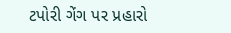ટપોરી ગેંગ પર પ્રહારો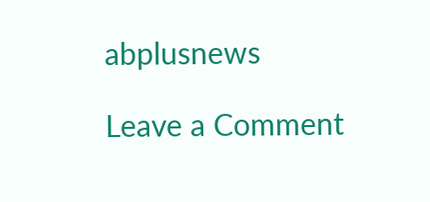abplusnews

Leave a Comment